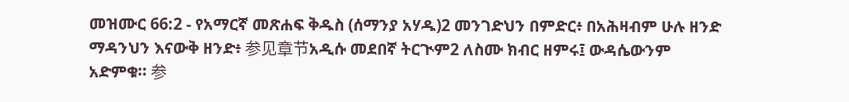መዝሙር 66:2 - የአማርኛ መጽሐፍ ቅዱስ (ሰማንያ አሃዱ)2 መንገድህን በምድር፥ በአሕዛብም ሁሉ ዘንድ ማዳንህን እናውቅ ዘንድ፥ 参见章节አዲሱ መደበኛ ትርጒም2 ለስሙ ክብር ዘምሩ፤ ውዳሴውንም አድምቁ። 参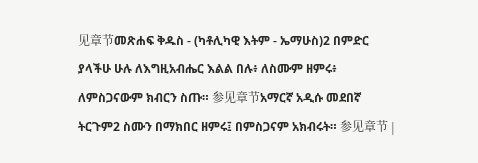见章节መጽሐፍ ቅዱስ - (ካቶሊካዊ እትም - ኤማሁስ)2 በምድር ያላችሁ ሁሉ ለእግዚአብሔር እልል በሉ፥ ለስሙም ዘምሩ፥ ለምስጋናውም ክብርን ስጡ። 参见章节አማርኛ አዲሱ መደበኛ ትርጉም2 ስሙን በማክበር ዘምሩ፤ በምስጋናም አክብሩት። 参见章节 |